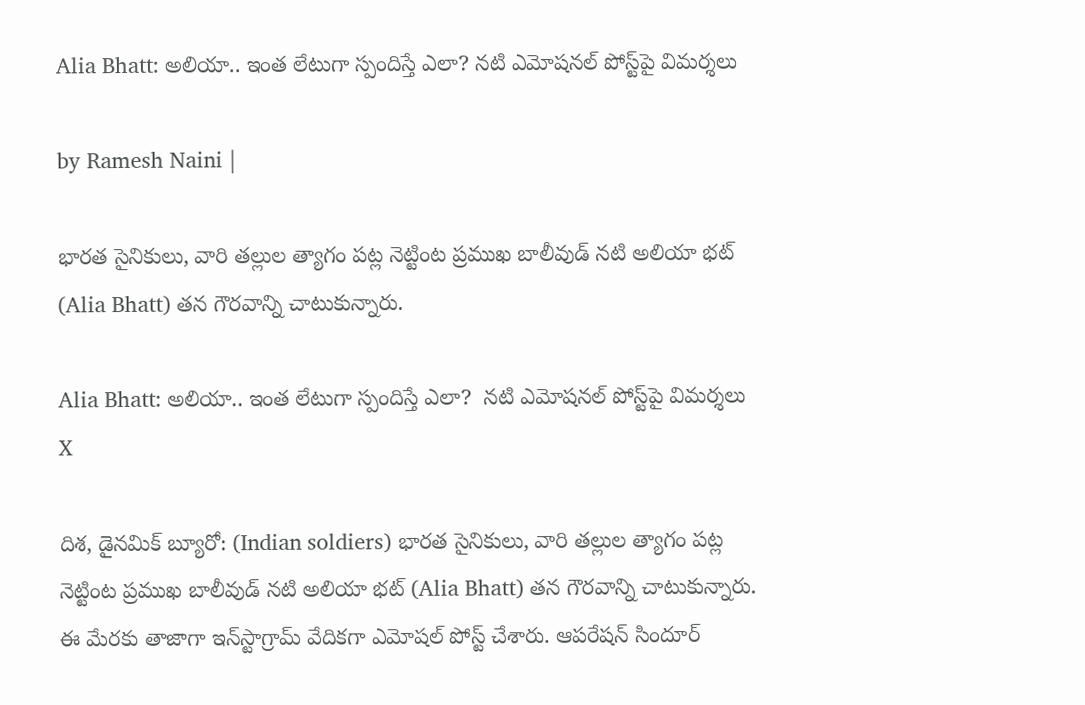Alia Bhatt: అలియా.. ఇంత లేటుగా స్పందిస్తే ఎలా? నటి ఎమోషనల్ పోస్ట్‌పై విమర్శలు

by Ramesh Naini |

భారత సైనికులు, వారి తల్లుల త్యాగం పట్ల నెట్టింట ప్రముఖ బాలీవుడ్ నటి అలియా భట్ (Alia Bhatt) తన గౌరవాన్ని చాటుకున్నారు.

Alia Bhatt: అలియా.. ఇంత లేటుగా స్పందిస్తే ఎలా?  నటి ఎమోషనల్ పోస్ట్‌పై విమర్శలు
X

దిశ, డైనమిక్ బ్యూరో: (Indian soldiers) భారత సైనికులు, వారి తల్లుల త్యాగం పట్ల నెట్టింట ప్రముఖ బాలీవుడ్ నటి అలియా భట్ (Alia Bhatt) తన గౌరవాన్ని చాటుకున్నారు. ఈ మేరకు తాజాగా ఇన్‌స్టాగ్రామ్ వేదికగా ఎమోషల్ పోస్ట్ చేశారు. ఆపరేషన్ సిందూర్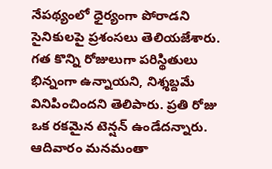నేపథ్యంలో ధైర్యంగా పోరాడని సైనికులపై ప్రశంసలు తెలియజేశారు. గత కొన్ని రోజులుగా పరిస్థితులు భిన్నంగా ఉన్నాయని, నిశ్శబ్దమే వినిపించిందని తెలిపారు. ప్రతి రోజు ఒక రకమైన టెన్షన్ ఉండేదన్నారు. ఆదివారం మనమంతా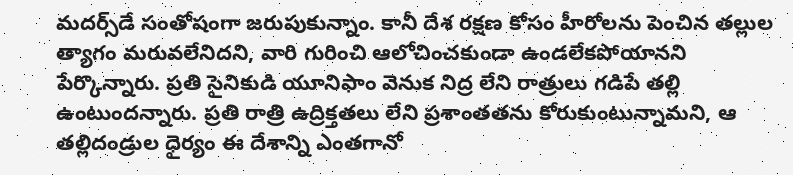మదర్స్‌డే సంతోషంగా జరుపుకున్నాం. కానీ దేశ రక్షణ కోసం హీరోలను పెంచిన తల్లుల త్యాగం మరువలేనిదని, వారి గురించి ఆలోచించకుండా ఉండలేకపోయానని పేర్కొన్నారు. ప్రతి సైనికుడి యూనిఫాం వెనుక నిద్ర లేని రాత్రులు గడిపే తల్లి ఉంటుందన్నారు. ప్రతి రాత్రి ఉద్రిక్తతలు లేని ప్రశాంతతను కోరుకుంటున్నామని, ఆ తల్లిదండ్రుల ధైర్యం ఈ దేశాన్ని ఎంతగానో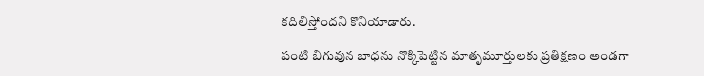కదిలిస్తోందని కొనియాడారు.

పంటి బిగువున బాధను నొక్కిపెట్టిన మాతృమూర్తులకు ప్రతిక్షణం అండగా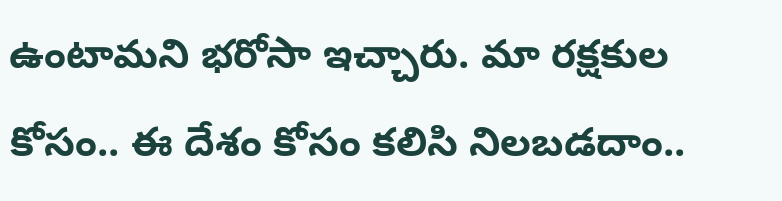ఉంటామని భరోసా ఇచ్చారు. మా రక్షకుల కోసం.. ఈ దేశం కోసం కలిసి నిలబడదాం..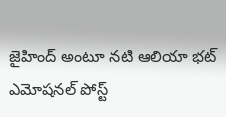జైహింద్ అంటూ నటి ఆలియా భట్ ఎమోషనల్ పోస్ట్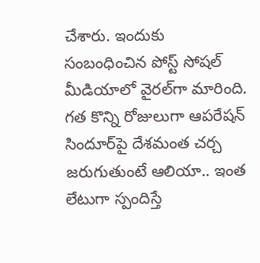చేశారు. ఇందుకు సంబంధించిన పోస్ట్ సోషల్ మీడియాలో వైరల్‌గా మారింది. గత కొన్ని రోజులుగా ఆపరేషన్ సిందూర్‌పై దేశమంత చర్చ జరుగుతుంటే ఆలియా.. ఇంత లేటుగా స్పందిస్తే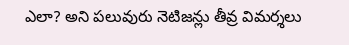ఎలా? అని పలువురు నెటిజన్లు తీవ్ర విమర్శలు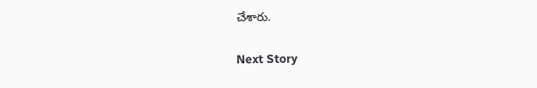చేశారు.

Next Story